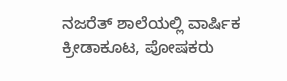ನಜರೆತ್ ಶಾಲೆಯಲ್ಲಿ ವಾರ್ಷಿಕ ಕ್ರೀಡಾಕೂಟ, ಪೋಷಕರು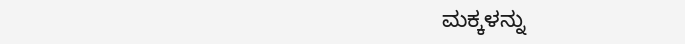ಮಕ್ಕಳನ್ನು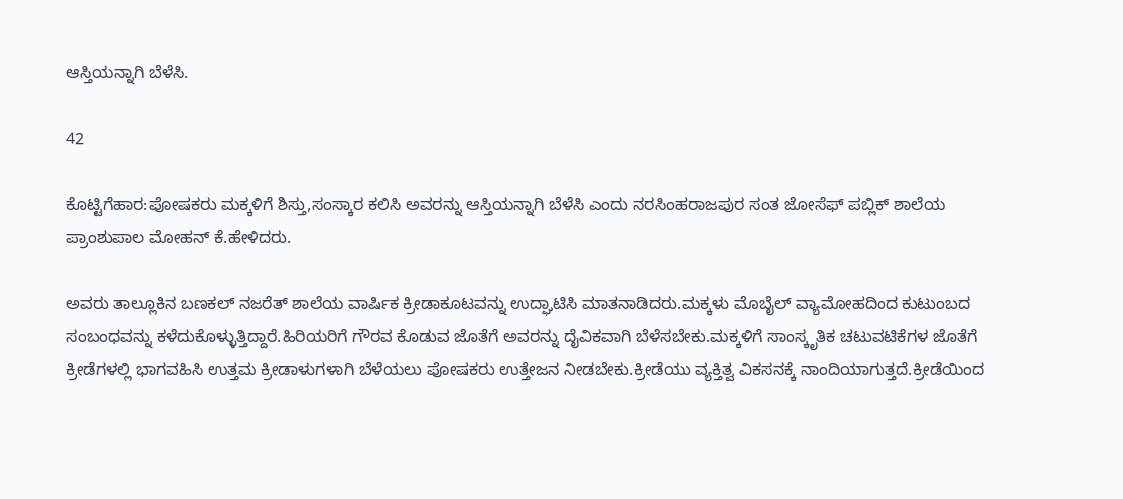ಆಸ್ತಿಯನ್ನಾಗಿ ಬೆಳೆಸಿ.

42

ಕೊಟ್ಟಿಗೆಹಾರ:ಪೋಷಕರು ಮಕ್ಕಳಿಗೆ ಶಿಸ್ತು,ಸಂಸ್ಕಾರ ಕಲಿಸಿ ಅವರನ್ನು ಆಸ್ತಿಯನ್ನಾಗಿ ಬೆಳೆಸಿ ಎಂದು ನರಸಿಂಹರಾಜಪುರ ಸಂತ ಜೋಸೆಫ್ ಪಬ್ಲಿಕ್ ಶಾಲೆಯ ಪ್ರಾಂಶುಪಾಲ ಮೋಹನ್ ಕೆ.ಹೇಳಿದರು.

ಅವರು ತಾಲ್ಲೂಕಿನ ಬಣಕಲ್ ನಜರೆತ್ ಶಾಲೆಯ ವಾರ್ಷಿಕ ಕ್ರೀಡಾಕೂಟವನ್ನು ಉದ್ಘಾಟಿಸಿ ಮಾತನಾಡಿದರು.ಮಕ್ಕಳು ಮೊಬೈಲ್ ವ್ಯಾಮೋಹದಿಂದ ಕುಟುಂಬದ ಸಂಬಂಧವನ್ನು ಕಳೆದುಕೊಳ್ಳುತ್ತಿದ್ದಾರೆ.ಹಿರಿಯರಿಗೆ ಗೌರವ ಕೊಡುವ ಜೊತೆಗೆ ಅವರನ್ನು ದೈವಿಕವಾಗಿ ಬೆಳೆಸಬೇಕು.ಮಕ್ಕಳಿಗೆ ಸಾಂಸ್ಕೃತಿಕ ಚಟುವಟಿಕೆಗಳ ಜೊತೆಗೆ ಕ್ರೀಡೆಗಳಲ್ಲಿ ಭಾಗವಹಿಸಿ ಉತ್ತಮ ಕ್ರೀಡಾಳುಗಳಾಗಿ ಬೆಳೆಯಲು ಪೋಷಕರು ಉತ್ತೇಜನ ನೀಡಬೇಕು.ಕ್ರೀಡೆಯು ವ್ಯಕ್ತಿತ್ವ ವಿಕಸನಕ್ಕೆ ನಾಂದಿಯಾಗುತ್ತದೆ.ಕ್ರೀಡೆಯಿಂದ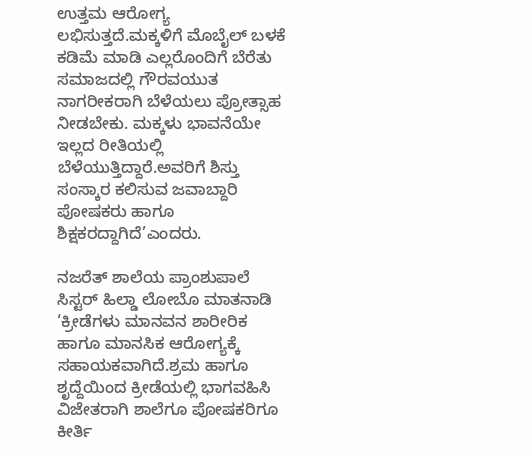ಉತ್ತಮ ಆರೋಗ್ಯ ಲಭಿಸುತ್ತದೆ.ಮಕ್ಕಳಿಗೆ ಮೊಬೈಲ್ ಬಳಕೆ ಕಡಿಮೆ ಮಾಡಿ ಎಲ್ಲರೊಂದಿಗೆ ಬೆರೆತು ಸಮಾಜದಲ್ಲಿ ಗೌರವಯುತ ನಾಗರೀಕರಾಗಿ ಬೆಳೆಯಲು ಪ್ರೋತ್ಸಾಹ ನೀಡಬೇಕು. ಮಕ್ಕಳು ಭಾವನೆಯೇ ಇಲ್ಲದ ರೀತಿಯಲ್ಲಿ ಬೆಳೆಯುತ್ತಿದ್ದಾರೆ.ಅವರಿಗೆ ಶಿಸ್ತು ಸಂಸ್ಕಾರ ಕಲಿಸುವ ಜವಾಬ್ದಾರಿ ಪೋಷಕರು ಹಾಗೂ ಶಿಕ್ಷಕರದ್ದಾಗಿದೆ’ಎಂದರು.

ನಜರೆತ್ ಶಾಲೆಯ ಪ್ರಾಂಶುಪಾಲೆ ಸಿಸ್ಟರ್ ಹಿಲ್ಡಾ ಲೋಬೊ ಮಾತನಾಡಿ ‘ಕ್ರೀಡೆಗಳು ಮಾನವನ ಶಾರೀರಿಕ ಹಾಗೂ ಮಾನಸಿಕ ಆರೋಗ್ಯಕ್ಕೆ ಸಹಾಯಕವಾಗಿದೆ.ಶ್ರಮ ಹಾಗೂ ಶೃದ್ದೆಯಿಂದ ಕ್ರೀಡೆಯಲ್ಲಿ ಭಾಗವಹಿಸಿ ವಿಜೇತರಾಗಿ ಶಾಲೆಗೂ ಪೋಷಕರಿಗೂ ಕೀರ್ತಿ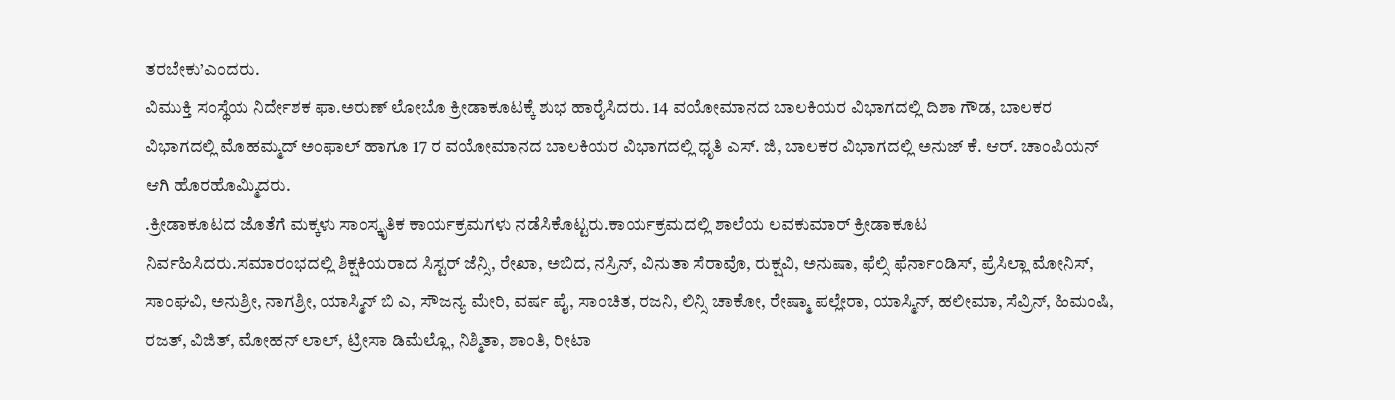ತರಬೇಕು’ಎಂದರು.
ವಿಮುಕ್ತಿ ಸಂಸ್ಥೆಯ ನಿರ್ದೇಶಕ ಫಾ.ಅರುಣ್ ಲೋಬೊ ಕ್ರೀಡಾಕೂಟಕ್ಕೆ ಶುಭ ಹಾರೈಸಿದರು. 14 ವಯೋಮಾನದ ಬಾಲಕಿಯರ ವಿಭಾಗದಲ್ಲಿ ದಿಶಾ ಗೌಡ, ಬಾಲಕರ ವಿಭಾಗದಲ್ಲಿ ಮೊಹಮ್ಮದ್ ಅಂಫಾಲ್ ಹಾಗೂ 17 ರ ವಯೋಮಾನದ ಬಾಲಕಿಯರ ವಿಭಾಗದಲ್ಲಿ ಧೃತಿ ಎಸ್. ಜಿ, ಬಾಲಕರ ವಿಭಾಗದಲ್ಲಿ ಅನುಜ್ ಕೆ. ಆರ್. ಚಾಂಪಿಯನ್ ಆಗಿ ಹೊರಹೊಮ್ಮಿದರು.
.ಕ್ರೀಡಾಕೂಟದ ಜೊತೆಗೆ ಮಕ್ಕಳು ಸಾಂಸ್ಕೃತಿಕ ಕಾರ್ಯಕ್ರಮಗಳು ನಡೆಸಿಕೊಟ್ಟರು.ಕಾರ್ಯಕ್ರಮದಲ್ಲಿ ಶಾಲೆಯ ಲವಕುಮಾರ್ ಕ್ರೀಡಾಕೂಟ ನಿರ್ವಹಿಸಿದರು.ಸಮಾರಂಭದಲ್ಲಿ ಶಿಕ್ಷಕಿಯರಾದ ಸಿಸ್ಟರ್ ಜೆನ್ಸಿ, ರೇಖಾ, ಅಬಿದ, ನಸ್ರಿನ್, ವಿನುತಾ ಸೆರಾವೊ, ರುಕ್ಷವಿ, ಅನುಷಾ, ಫೆಲ್ಸಿ ಫೆರ್ನಾಂಡಿಸ್, ಪ್ರೆಸಿಲ್ಲಾ ಮೋನಿಸ್, ಸಾಂಘವಿ, ಅನುಶ್ರೀ, ನಾಗಶ್ರೀ, ಯಾಸ್ಮಿನ್ ಬಿ ಎ, ಸೌಜನ್ಯ ಮೇರಿ, ವರ್ಷ ಪೈ, ಸಾಂಚಿತ, ರಜನಿ, ಲಿನ್ಸಿ ಚಾಕೋ, ರೇಷ್ಮಾ ಪಲ್ಲೇರಾ, ಯಾಸ್ಮಿನ್, ಹಲೀಮಾ, ಸೆವ್ರಿನ್, ಹಿಮಂಷಿ, ರಜತ್, ವಿಜಿತ್, ಮೋಹನ್ ಲಾಲ್, ಟ್ರೀಸಾ ಡಿಮೆಲ್ಲೊ, ನಿಶ್ಮಿತಾ, ಶಾಂತಿ, ರೀಟಾ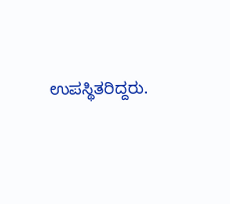ಉಪಸ್ಥಿತರಿದ್ದರು.